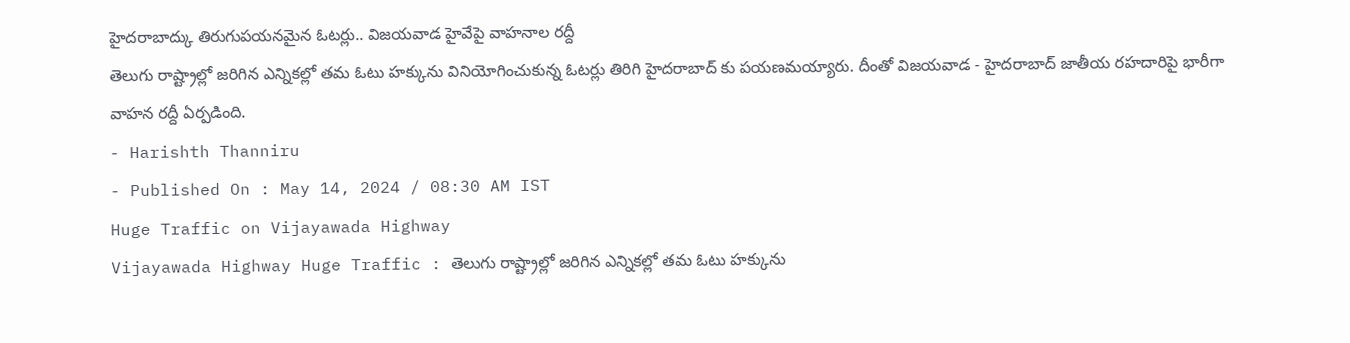హైదరాబాద్కు తిరుగుపయనమైన ఓటర్లు.. విజయవాడ హైవేపై వాహనాల రద్దీ
తెలుగు రాష్ట్రాల్లో జరిగిన ఎన్నికల్లో తమ ఓటు హక్కును వినియోగించుకున్న ఓటర్లు తిరిగి హైదరాబాద్ కు పయణమయ్యారు. దీంతో విజయవాడ - హైదరాబాద్ జాతీయ రహదారిపై భారీగా వాహన రద్దీ ఏర్పడింది.
- Harishth Thanniru
- Published On : May 14, 2024 / 08:30 AM IST
Huge Traffic on Vijayawada Highway
Vijayawada Highway Huge Traffic : తెలుగు రాష్ట్రాల్లో జరిగిన ఎన్నికల్లో తమ ఓటు హక్కును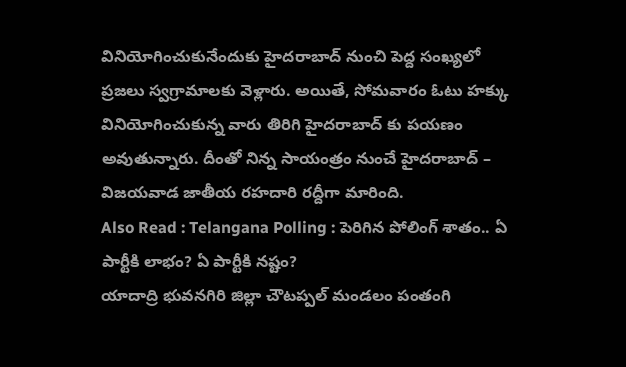వినియోగించుకునేందుకు హైదరాబాద్ నుంచి పెద్ద సంఖ్యలో ప్రజలు స్వగ్రామాలకు వెళ్లారు. అయితే, సోమవారం ఓటు హక్కు వినియోగించుకున్న వారు తిరిగి హైదరాబాద్ కు పయణం అవుతున్నారు. దీంతో నిన్న సాయంత్రం నుంచే హైదరాబాద్ – విజయవాడ జాతీయ రహదారి రద్దీగా మారింది.
Also Read : Telangana Polling : పెరిగిన పోలింగ్ శాతం.. ఏ పార్టీకి లాభం? ఏ పార్టీకి నష్టం?
యాదాద్రి భువనగిరి జిల్లా చౌటప్పల్ మండలం పంతంగి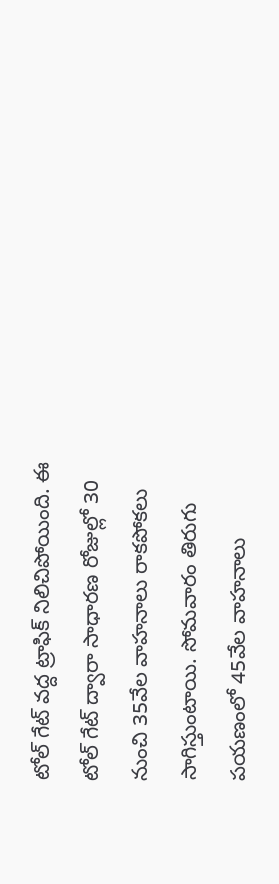టోల్ గేట్ వద్ద ట్రాఫిక్ నిలిచిపోయింది. ఈ టోల్ గేట్ ద్వారా సాధారణ రోజుల్లో 30 నుంచి 35వేల వాహనాలు రాకపోకలు సాగిస్తుంటాయి. సోమవారం తిరుగు పయణంలో 45వేల వాహనాలు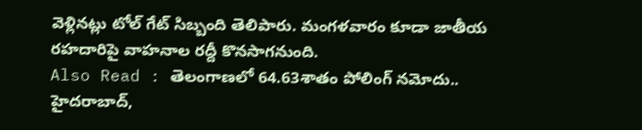వెళ్లినట్లు టోల్ గేట్ సిబ్బంది తెలిపారు. మంగళవారం కూడా జాతీయ రహదారిపై వాహనాల రద్దీ కొనసాగనుంది.
Also Read : తెలంగాణలో 64.63శాతం పోలింగ్ నమోదు.. హైదరాబాద్,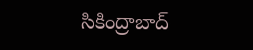సికింద్రాబాద్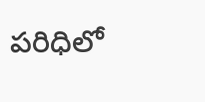పరిధిలో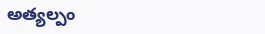అత్యల్పం